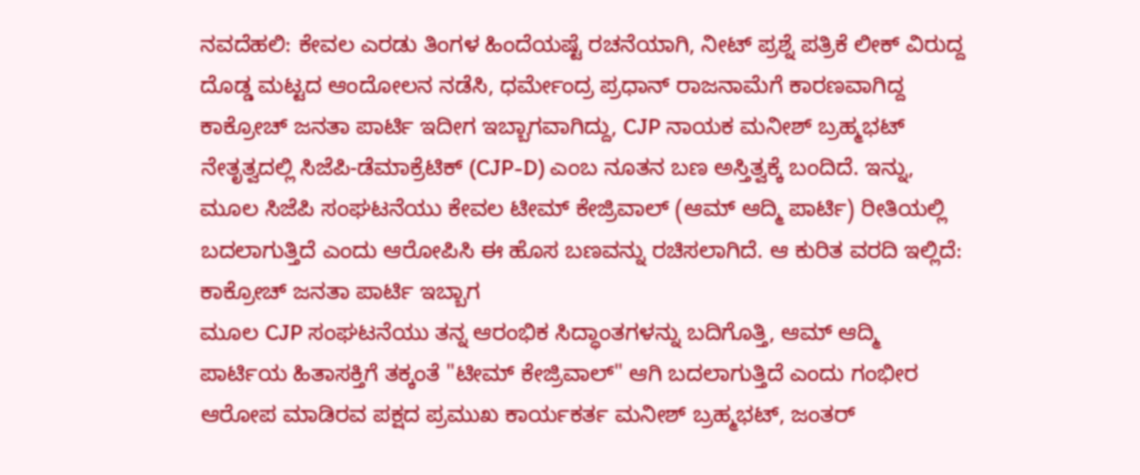ನವದೆಹಲಿ: ಕೇವಲ ಎರಡು ತಿಂಗಳ ಹಿಂದೆಯಷ್ಟೆ ರಚನೆಯಾಗಿ, ನೀಟ್ ಪ್ರಶ್ನೆ ಪತ್ರಿಕೆ ಲೀಕ್ ವಿರುದ್ದ ದೊಡ್ಡ ಮಟ್ಟದ ಆಂದೋಲನ ನಡೆಸಿ, ಧರ್ಮೇಂದ್ರ ಪ್ರಧಾನ್ ರಾಜನಾಮೆಗೆ ಕಾರಣವಾಗಿದ್ದ ಕಾಕ್ರೋಚ್ ಜನತಾ ಪಾರ್ಟಿ ಇದೀಗ ಇಬ್ಬಾಗವಾಗಿದ್ದು, CJP ನಾಯಕ ಮನೀಶ್ ಬ್ರಹ್ಮಭಟ್ ನೇತೃತ್ವದಲ್ಲಿ ಸಿಜೆಪಿ-ಡೆಮಾಕ್ರೆಟಿಕ್ (CJP-D) ಎಂಬ ನೂತನ ಬಣ ಅಸ್ತಿತ್ವಕ್ಕೆ ಬಂದಿದೆ. ಇನ್ನು, ಮೂಲ ಸಿಜೆಪಿ ಸಂಘಟನೆಯು ಕೇವಲ ಟೀಮ್ ಕೇಜ್ರಿವಾಲ್ (ಆಮ್ ಆದ್ಮಿ ಪಾರ್ಟಿ) ರೀತಿಯಲ್ಲಿ ಬದಲಾಗುತ್ತಿದೆ ಎಂದು ಆರೋಪಿಸಿ ಈ ಹೊಸ ಬಣವನ್ನು ರಚಿಸಲಾಗಿದೆ. ಆ ಕುರಿತ ವರದಿ ಇಲ್ಲಿದೆ:
ಕಾಕ್ರೋಚ್ ಜನತಾ ಪಾರ್ಟಿ ಇಬ್ಬಾಗ
ಮೂಲ CJP ಸಂಘಟನೆಯು ತನ್ನ ಆರಂಭಿಕ ಸಿದ್ಧಾಂತಗಳನ್ನು ಬದಿಗೊತ್ತಿ, ಆಮ್ ಆದ್ಮಿ ಪಾರ್ಟಿಯ ಹಿತಾಸಕ್ತಿಗೆ ತಕ್ಕಂತೆ "ಟೀಮ್ ಕೇಜ್ರಿವಾಲ್" ಆಗಿ ಬದಲಾಗುತ್ತಿದೆ ಎಂದು ಗಂಭೀರ ಆರೋಪ ಮಾಡಿರವ ಪಕ್ಷದ ಪ್ರಮುಖ ಕಾರ್ಯಕರ್ತ ಮನೀಶ್ ಬ್ರಹ್ಮಭಟ್, ಜಂತರ್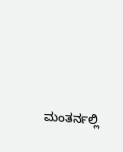ಮಂತರ್ನಲ್ಲಿ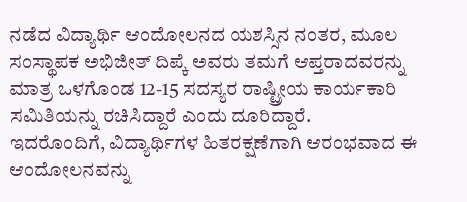ನಡೆದ ವಿದ್ಯಾರ್ಥಿ ಆಂದೋಲನದ ಯಶಸ್ಸಿನ ನಂತರ, ಮೂಲ ಸಂಸ್ಥಾಪಕ ಅಭಿಜೀತ್ ದಿಪ್ಕೆ ಅವರು ತಮಗೆ ಆಪ್ತರಾದವರನ್ನು ಮಾತ್ರ ಒಳಗೊಂಡ 12-15 ಸದಸ್ಯರ ರಾಷ್ಟ್ರೀಯ ಕಾರ್ಯಕಾರಿ ಸಮಿತಿಯನ್ನು ರಚಿಸಿದ್ದಾರೆ ಎಂದು ದೂರಿದ್ದಾರೆ.
ಇದರೊಂದಿಗೆ, ವಿದ್ಯಾರ್ಥಿಗಳ ಹಿತರಕ್ಷಣೆಗಾಗಿ ಆರಂಭವಾದ ಈ ಆಂದೋಲನವನ್ನು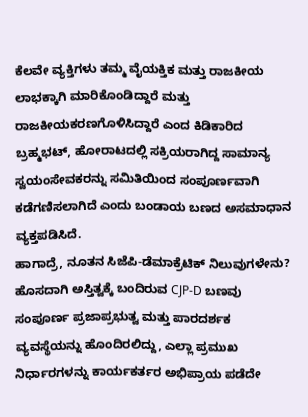ಕೆಲವೇ ವ್ಯಕ್ತಿಗಳು ತಮ್ಮ ವೈಯಕ್ತಿಕ ಮತ್ತು ರಾಜಕೀಯ ಲಾಭಕ್ಕಾಗಿ ಮಾರಿಕೊಂಡಿದ್ದಾರೆ ಮತ್ತು ರಾಜಕೀಯಕರಣಗೊಳಿಸಿದ್ದಾರೆ ಎಂದ ಕಿಡಿಕಾರಿದ ಬ್ರಹ್ಮಭಟ್, ಹೋರಾಟದಲ್ಲಿ ಸಕ್ರಿಯರಾಗಿದ್ದ ಸಾಮಾನ್ಯ ಸ್ವಯಂಸೇವಕರನ್ನು ಸಮಿತಿಯಿಂದ ಸಂಪೂರ್ಣವಾಗಿ ಕಡೆಗಣಿಸಲಾಗಿದೆ ಎಂದು ಬಂಡಾಯ ಬಣದ ಅಸಮಾಧಾನ ವ್ಯಕ್ತಪಡಿಸಿದೆ.
ಹಾಗಾದ್ರೆ, ನೂತನ ಸಿಜೆಪಿ-ಡೆಮಾಕ್ರೆಟಿಕ್ ನಿಲುವುಗಳೇನು?
ಹೊಸದಾಗಿ ಅಸ್ತಿತ್ವಕ್ಕೆ ಬಂದಿರುವ CJP-D ಬಣವು ಸಂಪೂರ್ಣ ಪ್ರಜಾಪ್ರಭುತ್ವ ಮತ್ತು ಪಾರದರ್ಶಕ ವ್ಯವಸ್ಥೆಯನ್ನು ಹೊಂದಿರಲಿದ್ದು, ಎಲ್ಲಾ ಪ್ರಮುಖ ನಿರ್ಧಾರಗಳನ್ನು ಕಾರ್ಯಕರ್ತರ ಅಭಿಪ್ರಾಯ ಪಡೆದೇ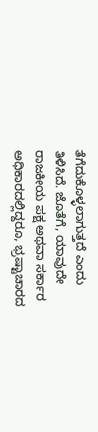ತೆಗೆದುಕೊಳ್ಳಲಾಗುತ್ತದೆ ಎಂದು ತಿಳಿಸಿದೆ. ಜೊತೆಗೆ, ಯಾವುದೇ ರಾಜಕೀಯ ಪಕ್ಷ ಅಥವಾ ಸರ್ಕಾರ ಅಧಿಕಾರದಲ್ಲಿದ್ದರೂ, ಭ್ರಷ್ಟಾಚಾರದ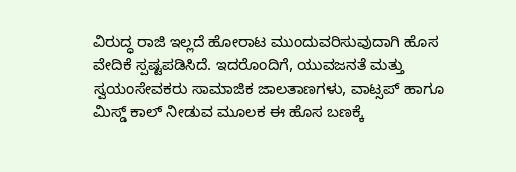ವಿರುದ್ಧ ರಾಜಿ ಇಲ್ಲದೆ ಹೋರಾಟ ಮುಂದುವರಿಸುವುದಾಗಿ ಹೊಸ ವೇದಿಕೆ ಸ್ಪಷ್ಟಪಡಿಸಿದೆ. ಇದರೊಂದಿಗೆ, ಯುವಜನತೆ ಮತ್ತು ಸ್ವಯಂಸೇವಕರು ಸಾಮಾಜಿಕ ಜಾಲತಾಣಗಳು, ವಾಟ್ಸಪ್ ಹಾಗೂ ಮಿಸ್ಡ್ ಕಾಲ್ ನೀಡುವ ಮೂಲಕ ಈ ಹೊಸ ಬಣಕ್ಕೆ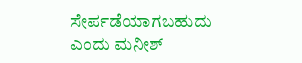ಸೇರ್ಪಡೆಯಾಗಬಹುದು ಎಂದು ಮನೀಶ್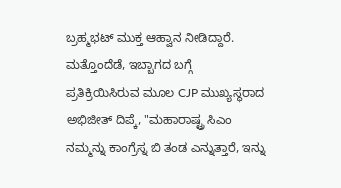ಬ್ರಹ್ಮಭಟ್ ಮುಕ್ತ ಆಹ್ವಾನ ನೀಡಿದ್ದಾರೆ.
ಮತ್ತೊಂದೆಡೆ, ಇಬ್ಬಾಗದ ಬಗ್ಗೆ ಪ್ರತಿಕ್ರಿಯಿಸಿರುವ ಮೂಲ CJP ಮುಖ್ಯಸ್ಥರಾದ ಅಭಿಜೀತ್ ದಿಪ್ಕೆ, "ಮಹಾರಾಷ್ಟ್ರ ಸಿಎಂ ನಮ್ಮನ್ನು ಕಾಂಗ್ರೆಸ್ನ ಬಿ ತಂಡ ಎನ್ನುತ್ತಾರೆ, ಇನ್ನು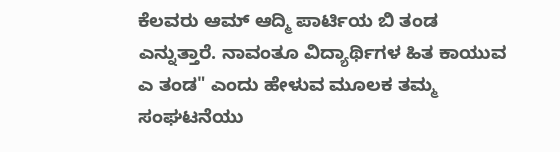ಕೆಲವರು ಆಮ್ ಆದ್ಮಿ ಪಾರ್ಟಿಯ ಬಿ ತಂಡ ಎನ್ನುತ್ತಾರೆ. ನಾವಂತೂ ವಿದ್ಯಾರ್ಥಿಗಳ ಹಿತ ಕಾಯುವ ಎ ತಂಡ" ಎಂದು ಹೇಳುವ ಮೂಲಕ ತಮ್ಮ ಸಂಘಟನೆಯು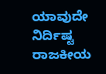ಯಾವುದೇ ನಿರ್ದಿಷ್ಟ ರಾಜಕೀಯ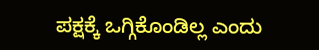ಪಕ್ಷಕ್ಕೆ ಒಗ್ಗಿಕೊಂಡಿಲ್ಲ ಎಂದು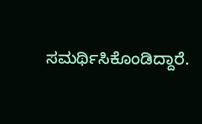ಸಮರ್ಥಿಸಿಕೊಂಡಿದ್ದಾರೆ.